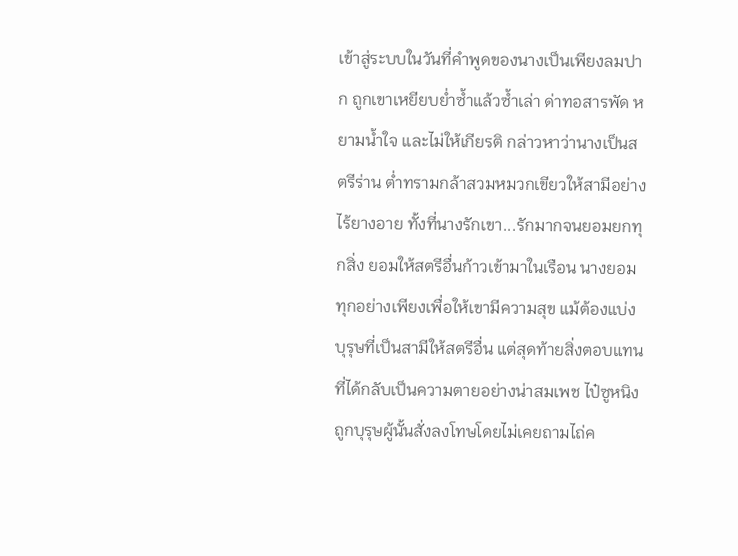เข้าสู่ระบบในวันที่คำพูดของนางเป็นเพียงลมปาก ถูกเขาเหยียบย่ำซ้ำแล้วซ้ำเล่า ด่าทอสารพัด หยามน้ำใจ และไม่ให้เกียรติ กล่าวหาว่านางเป็นสตรีร่าน ต่ำทรามกล้าสวมหมวกเขียวให้สามีอย่างไร้ยางอาย ทั้งที่นางรักเขา...รักมากจนยอมยกทุกสิ่ง ยอมให้สตรีอื่นก้าวเข้ามาในเรือน นางยอมทุกอย่างเพียงเพื่อให้เขามีความสุข แม้ต้องแบ่งบุรุษที่เป็นสามีให้สตรีอื่น แต่สุดท้ายสิ่งตอบแทนที่ได้กลับเป็นความตายอย่างน่าสมเพช ไป๋ซูหนิงถูกบุรุษผู้นั้นสั่งลงโทษโดยไม่เคยถามไถ่ค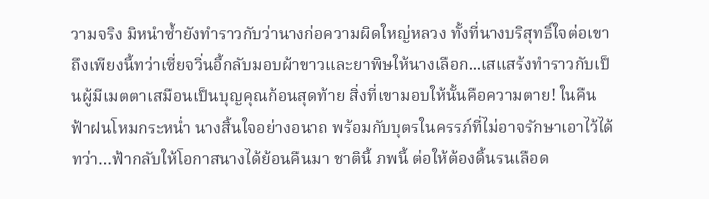วามจริง มิหนำซ้ำยังทำราวกับว่านางก่อความผิดใหญ่หลวง ทั้งที่นางบริสุทธิ์ใจต่อเขาถึงเพียงนี้ทว่าเซี่ยจวิ่นอี้กลับมอบผ้าขาวและยาพิษให้นางเลือก...เสแสร้งทำราวกับเป็นผู้มีเมตตาเสมือนเป็นบุญคุณก้อนสุดท้าย สิ่งที่เขามอบให้นั้นคือความตาย! ในคืนฟ้าฝนโหมกระหน่ำ นางสิ้นใจอย่างอนาถ พร้อมกับบุตรในครรภ์ที่ไม่อาจรักษาเอาไว้ได้ ทว่า…ฟ้ากลับให้โอกาสนางได้ย้อนคืนมา ชาตินี้ ภพนี้ ต่อให้ต้องดิ้นรนเลือด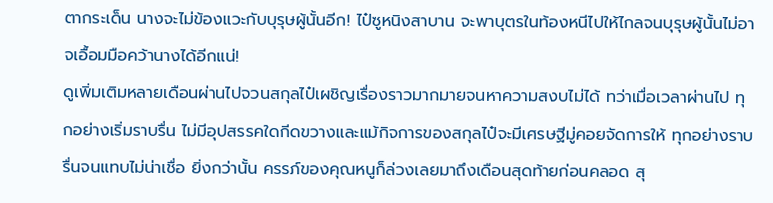ตากระเด็น นางจะไม่ข้องแวะกับบุรุษผู้นั้นอีก! ไป๋ซูหนิงสาบาน จะพาบุตรในท้องหนีไปให้ไกลจนบุรุษผู้นั้นไม่อาจเอื้อมมือคว้านางได้อีกแน่!
ดูเพิ่มเติมหลายเดือนผ่านไปจวนสกุลไป๋เผชิญเรื่องราวมากมายจนหาความสงบไม่ได้ ทว่าเมื่อเวลาผ่านไป ทุกอย่างเริ่มราบรื่น ไม่มีอุปสรรคใดกีดขวางและแม้กิจการของสกุลไป๋จะมีเศรษฐีมู่คอยจัดการให้ ทุกอย่างราบรื่นจนแทบไม่น่าเชื่อ ยิ่งกว่านั้น ครรภ์ของคุณหนูก็ล่วงเลยมาถึงเดือนสุดท้ายก่อนคลอด สุ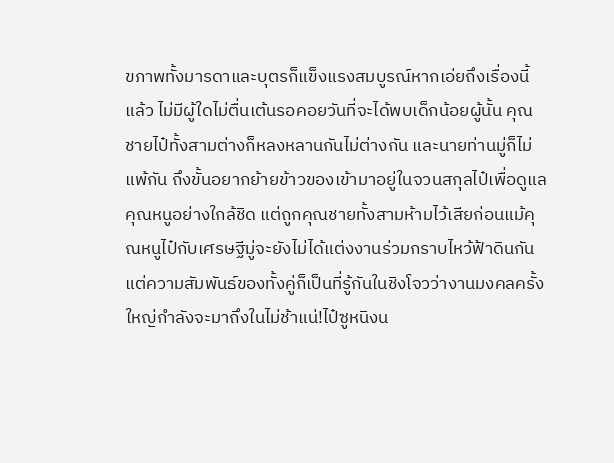ขภาพทั้งมารดาและบุตรก็แข็งแรงสมบูรณ์หากเอ่ยถึงเรื่องนี้แล้ว ไม่มีผู้ใดไม่ตื่นเต้นรอคอยวันที่จะได้พบเด็กน้อยผู้นั้น คุณชายไป๋ทั้งสามต่างก็หลงหลานกันไม่ต่างกัน และนายท่านมู่ก็ไม่แพ้กัน ถึงขั้นอยากย้ายข้าวของเข้ามาอยู่ในจวนสกุลไป๋เพื่อดูแลคุณหนูอย่างใกล้ชิด แต่ถูกคุณชายทั้งสามห้ามไว้เสียก่อนแม้คุณหนูไป๋กับเศรษฐีมู่จะยังไม่ได้แต่งงานร่วมกราบไหว้ฟ้าดินกันแต่ความสัมพันธ์ของทั้งคู่ก็เป็นที่รู้กันในชิงโจวว่างานมงคลครั้งใหญ่กำลังจะมาถึงในไม่ช้าแน่!ไป๋ซูหนิงน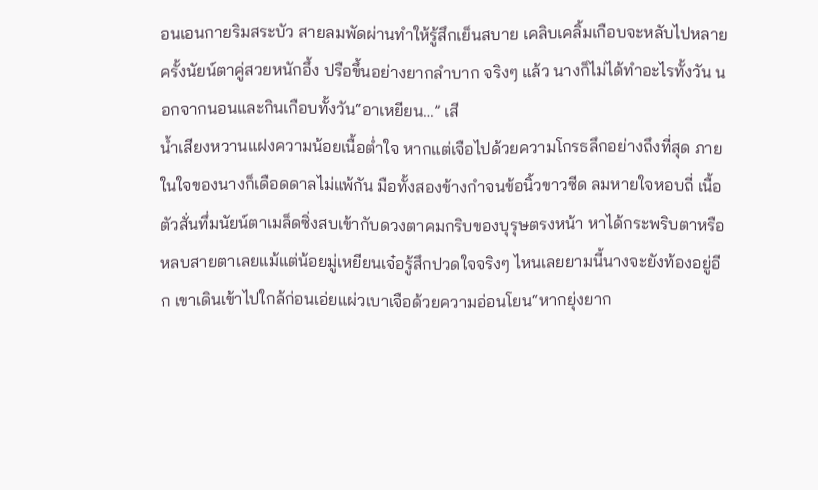อนเอนกายริมสระบัว สายลมพัดผ่านทำให้รู้สึกเย็นสบาย เคลิบเคลิ้มเกือบจะหลับไปหลายครั้งนัยน์ตาคู่สวยหนักอึ้ง ปรือขึ้นอย่างยากลำบาก จริงๆ แล้ว นางก็ไม่ได้ทำอะไรทั้งวัน นอกจากนอนและกินเกือบทั้งวัน“อาเหยียน…” เสี
น้ำเสียงหวานแฝงความน้อยเนื้อต่ำใจ หากแต่เจือไปด้วยความโกรธลึกอย่างถึงที่สุด ภายในใจของนางก็เดือดดาลไม่แพ้กัน มือทั้งสองข้างกำจนข้อนิ้วขาวซีด ลมหายใจหอบถี่ เนื้อตัวสั่นทึ่มนัยน์ตาเมล็ดซิ่งสบเข้ากับดวงตาคมกริบของบุรุษตรงหน้า หาได้กระพริบตาหรือหลบสายตาเลยแม้แต่น้อยมู่เหยียนเจ๋อรู้สึกปวดใจจริงๆ ไหนเลยยามนี้นางจะยังท้องอยู่อีก เขาเดินเข้าไปใกล้ก่อนเอ่ยแผ่วเบาเจือด้วยความอ่อนโยน“หากยุ่งยาก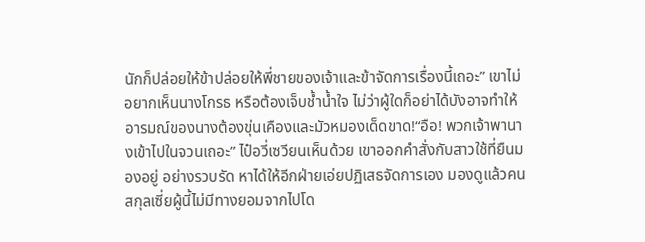นักก็ปล่อยให้ข้าปล่อยให้พี่ชายของเจ้าและข้าจัดการเรื่องนี้เถอะ” เขาไม่อยากเห็นนางโกรธ หรือต้องเจ็บช้ำน้ำใจ ไม่ว่าผู้ใดก็อย่าได้บังอาจทำให้อารมณ์ของนางต้องขุ่นเคืองและมัวหมองเด็ดขาด!“อือ! พวกเจ้าพานางเข้าไปในจวนเถอะ” ไป๋อวี่เซวียนเห็นด้วย เขาออกคำสั่งกับสาวใช้ที่ยืนมองอยู่ อย่างรวบรัด หาได้ให้อีกฝ่ายเอ่ยปฏิเสธจัดการเอง มองดูแล้วคนสกุลเซี่ยผู้นี้ไม่มีทางยอมจากไปโด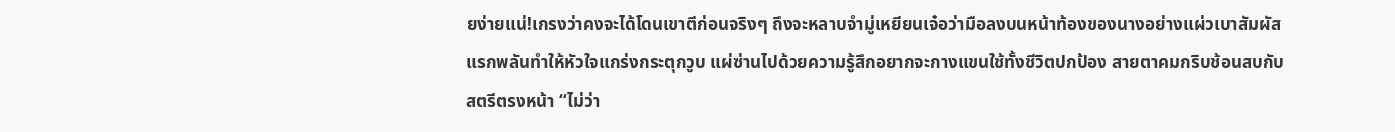ยง่ายแน่!เกรงว่าคงจะได้โดนเขาตีก่อนจริงๆ ถึงจะหลาบจำมู่เหยียนเจ๋อว่ามือลงบนหน้าท้องของนางอย่างแผ่วเบาสัมผัสแรกพลันทำให้หัวใจแกร่งกระตุกวูบ แผ่ซ่านไปด้วยความรู้สึกอยากจะกางแขนใช้ทั้งชีวิตปกป้อง สายตาคมกริบช้อนสบกับสตรีตรงหน้า “ไม่ว่า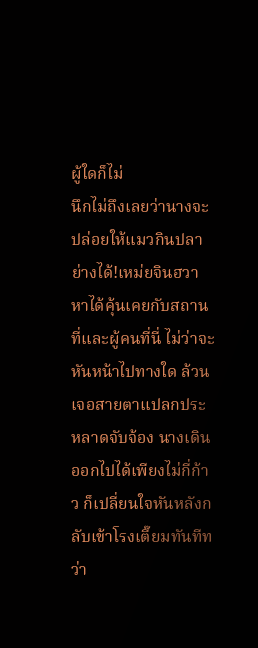ผู้ใดก็ไม่
นึกไม่ถึงเลยว่านางจะปล่อยให้แมวกินปลาย่างได้!เหม่ยจินฮวาหาได้คุ้นเคยกับสถานที่และผู้คนที่นี่ ไม่ว่าจะหันหน้าไปทางใด ล้วนเจอสายตาแปลกประหลาดจับจ้อง นางเดินออกไปได้เพียงไม่กี่ก้าว ก็เปลี่ยนใจหันหลังกลับเข้าโรงเตี๊ยมทันทีทว่า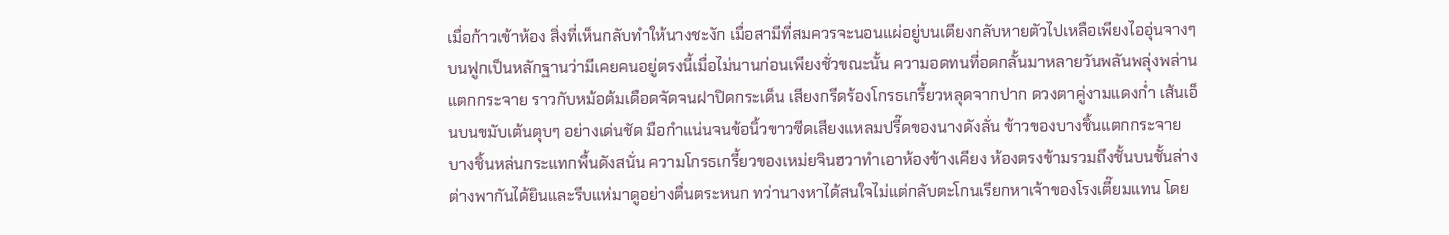เมื่อก้าวเข้าห้อง สิ่งที่เห็นกลับทำให้นางชะงัก เมื่อสามีที่สมควรจะนอนแผ่อยู่บนเตียงกลับหายตัวไปเหลือเพียงไออุ่นจางๆ บนฟูกเป็นหลักฐานว่ามีเคยคนอยู่ตรงนี้เมื่อไม่นานก่อนเพียงชั่วขณะนั้น ความอดทนที่อดกลั้นมาหลายวันพลันพลุ่งพล่านแตกกระจาย ราวกับหม้อต้มเดือดจัดจนฝาปิดกระเด็น เสียงกรีดร้องโกรธเกรี้ยวหลุดจากปาก ดวงตาคู่งามแดงก่ำ เส้นเอ็นบนขมับเต้นตุบๆ อย่างเด่นชัด มือกำแน่นจนข้อนิ้วขาวซีดเสียงแหลมปรี๊ดของนางดังลั่น ข้าวของบางชิ้นแตกกระจาย บางชิ้นหล่นกระแทกพื้นดังสนั่น ความโกรธเกรี้ยวของเหม่ยจินฮวาทำเอาห้องข้างเคียง ห้องตรงข้ามรวมถึงชั้นบนชั้นล่าง ต่างพากันได้ยินและรีบแห่มาดูอย่างตื่นตระหนก ทว่านางหาได้สนใจไม่แต่กลับตะโกนเรียกหาเจ้าของโรงเตี๊ยมแทน โดย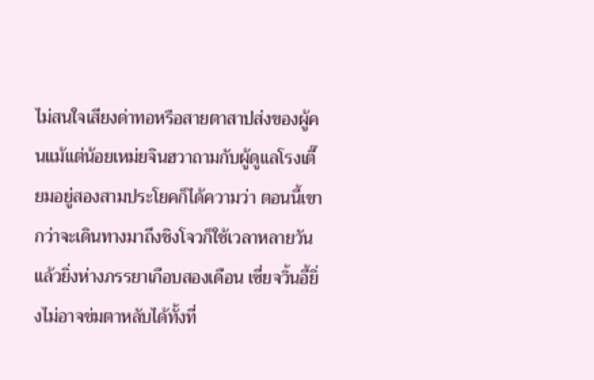ไม่สนใจเสียงด่าทอหรือสายตาสาปส่งของผู้คนแม้แต่น้อยเหม่ยจินฮวาถามกับผู้ดูแลโรงเตี๊ยมอยู่สองสามประโยคก็ได้ความว่า ตอนนี้เขา
กว่าจะเดินทางมาถึงชิงโจวก็ใช้เวลาหลายวัน แล้วยิ่งห่างภรรยาเกือบสองเดือน เซี่ยจวิ้นอี้ยิ่งไม่อาจข่มตาหลับได้ทั้งที่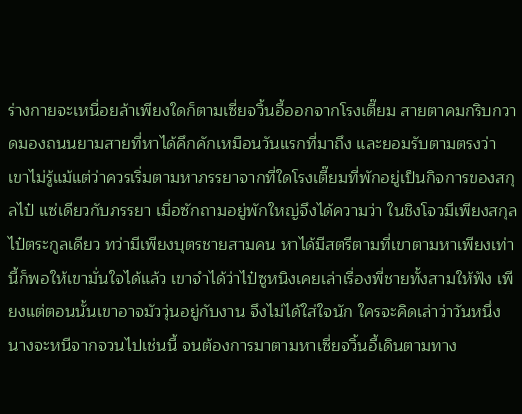ร่างกายจะเหนื่อยล้าเพียงใดก็ตามเซี่ยจวิ้นอี้ออกจากโรงเตี๊ยม สายตาคมกริบกวาดมองถนนยามสายที่หาได้คึกคักเหมือนวันแรกที่มาถึง และยอมรับตามตรงว่า เขาไม่รู้แม้แต่ว่าควรเริ่มตามหาภรรยาจากที่ใดโรงเตี๊ยมที่พักอยู่เป็นกิจการของสกุลไป๋ แซ่เดียวกับภรรยา เมื่อซักถามอยู่พักใหญ่จึงได้ความว่า ในชิงโจวมีเพียงสกุลไป๋ตระกูลเดียว ทว่ามีเพียงบุตรชายสามคน หาได้มีสตรีตามที่เขาตามหาเพียงเท่านี้ก็พอให้เขามั่นใจได้แล้ว เขาจำได้ว่าไป๋ซูหนิงเคยเล่าเรื่องพี่ชายทั้งสามให้ฟัง เพียงแต่ตอนนั้นเขาอาจมัววุ่นอยู่กับงาน จึงไม่ได้ใส่ใจนัก ใครจะคิดเล่าว่าวันหนึ่งนางจะหนีจากจวนไปเช่นนี้ จนต้องการมาตามหาเซี่ยจวิ้นอี้เดินตามทาง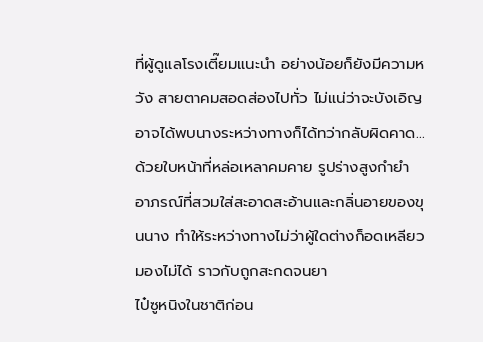ที่ผู้ดูแลโรงเตี๊ยมแนะนำ อย่างน้อยก็ยังมีความหวัง สายตาคมสอดส่องไปทั่ว ไม่แน่ว่าจะบังเอิญอาจได้พบนางระหว่างทางก็ได้ทว่ากลับผิดคาด…ด้วยใบหน้าที่หล่อเหลาคมคาย รูปร่างสูงกำยำ อาภรณ์ที่สวมใส่สะอาดสะอ้านและกลิ่นอายของขุนนาง ทำให้ระหว่างทางไม่ว่าผู้ใดต่างก็อดเหลียวมองไม่ได้ ราวกับถูกสะกดจนยา
ไป๋ซูหนิงในชาติก่อน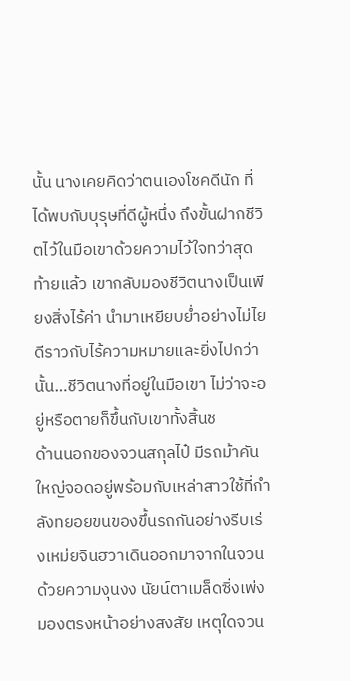นั้น นางเคยคิดว่าตนเองโชคดีนัก ที่ได้พบกับบุรุษที่ดีผู้หนึ่ง ถึงขั้นฝากชีวิตไว้ในมือเขาด้วยความไว้ใจทว่าสุดท้ายแล้ว เขากลับมองชีวิตนางเป็นเพียงสิ่งไร้ค่า นำมาเหยียบย่ำอย่างไม่ไยดีราวกับไร้ความหมายและยิ่งไปกว่านั้น…ชีวิตนางที่อยู่ในมือเขา ไม่ว่าจะอยู่หรือตายก็ขึ้นกับเขาทั้งสิ้นช
ด้านนอกของจวนสกุลไป๋ มีรถม้าคันใหญ่จอดอยู่พร้อมกับเหล่าสาวใช้ที่กำลังทยอยขนของขึ้นรถกันอย่างรีบเร่งเหม่ยจินฮวาเดินออกมาจากในจวนด้วยความงุนงง นัยน์ตาเมล็ดซิ่งเพ่งมองตรงหน้าอย่างสงสัย เหตุใดจวน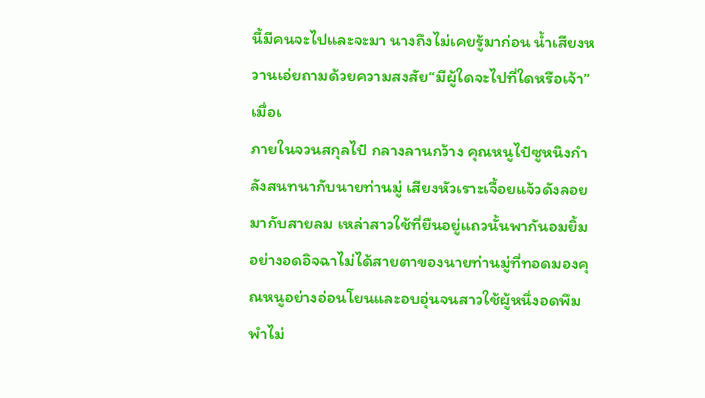นี้มีคนจะไปและจะมา นางถึงไม่เคยรู้มาก่อน น้ำเสียงหวานเอ่ยถามด้วยความสงสัย“มีผู้ใดจะไปที่ใดหรือเจ้า”เมื่อเ
ภายในจวนสกุลไป๋ กลางลานกว้าง คุณหนูไป๋ซูหนิงกำลังสนทนากับนายท่านมู่ เสียงหัวเราะเจื้อยแจ้วดังลอยมากับสายลม เหล่าสาวใช้ที่ยืนอยู่แถวนั้นพากันอมยิ้มอย่างอดอิจฉาไม่ได้สายตาของนายท่านมู่ที่ทอดมองคุณหนูอย่างอ่อนโยนและอบอุ่นจนสาวใช้ผู้หนึ่งอดพึมพำไม่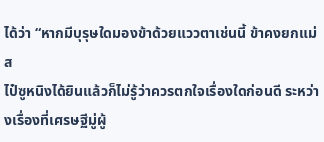ได้ว่า “หากมีบุรุษใดมองข้าด้วยแววตาเช่นนี้ ข้าคงยกแม่ส
ไป๋ซูหนิงได้ยินแล้วก็ไม่รู้ว่าควรตกใจเรื่องใดก่อนดี ระหว่างเรื่องที่เศรษฐีมู่ผู้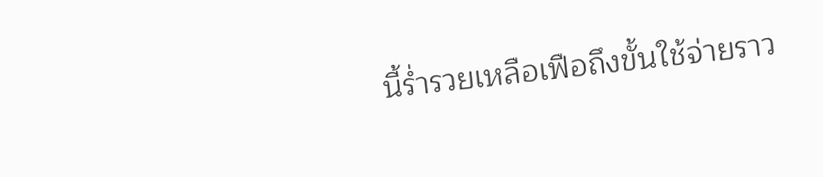นี้ร่ำรวยเหลือเฟือถึงขั้นใช้จ่ายราว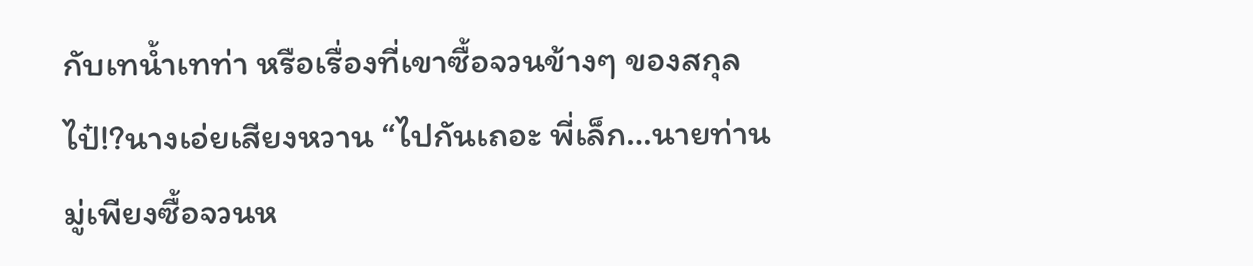กับเทน้ำเทท่า หรือเรื่องที่เขาซื้อจวนข้างๆ ของสกุลไป๋!?นางเอ่ยเสียงหวาน “ไปกันเถอะ พี่เล็ก…นายท่านมู่เพียงซื้อจวนห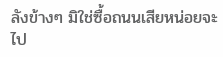ลังข้างๆ มิใช่ซื้อถนนเสียหน่อยจะไป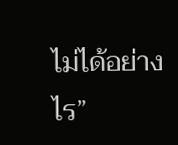ไม่ได้อย่างไร”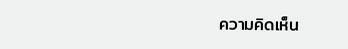ความคิดเห็น